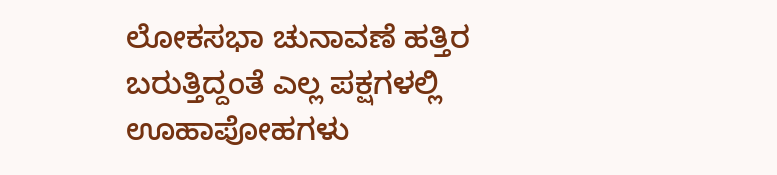ಲೋಕಸಭಾ ಚುನಾವಣೆ ಹತ್ತಿರ ಬರುತ್ತಿದ್ದಂತೆ ಎಲ್ಲ ಪಕ್ಷಗಳಲ್ಲಿ ಊಹಾಪೋಹಗಳು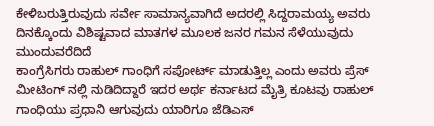ಕೇಳಿಬರುತ್ತಿರುವುದು ಸರ್ವೇ ಸಾಮಾನ್ಯವಾಗಿದೆ ಅದರಲ್ಲಿ ಸಿದ್ದರಾಮಯ್ಯ ಅವರು ದಿನಕ್ಕೊಂದು ವಿಶಿಷ್ಟವಾದ ಮಾತಗಳ ಮೂಲಕ ಜನರ ಗಮನ ಸೆಳೆಯುವುದು ಮುಂದುವರೆದಿದೆ
ಕಾಂಗ್ರೆಸಿಗರು ರಾಹುಲ್ ಗಾಂಧಿಗೆ ಸಪೋರ್ಟ್ ಮಾಡುತ್ತಿಲ್ಲ ಎಂದು ಅವರು ಪ್ರೆಸ್ ಮೀಟಿಂಗ್ ನಲ್ಲಿ ನುಡಿದಿದ್ದಾರೆ ಇದರ ಅರ್ಥ ಕರ್ನಾಟದ ಮೈತ್ರಿ ಕೂಟವು ರಾಹುಲ್ ಗಾಂಧಿಯು ಪ್ರಧಾನಿ ಆಗುವುದು ಯಾರಿಗೂ ಜೆಡಿಎಸ್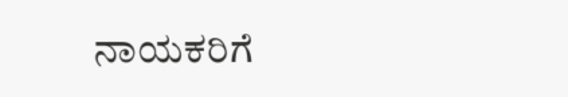ನಾಯಕರಿಗೆ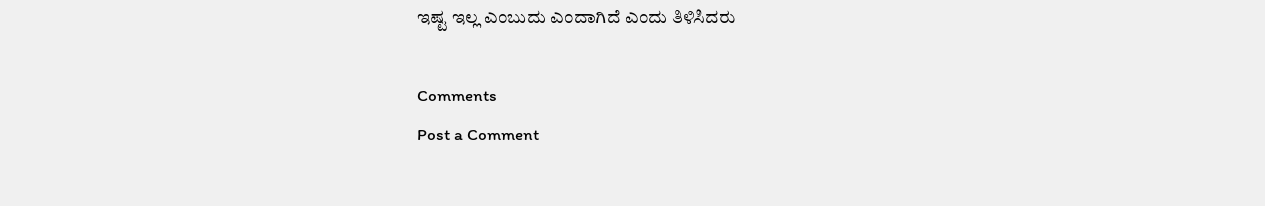ಇಷ್ಟ ಇಲ್ಲ ಎಂಬುದು ಎಂದಾಗಿದೆ ಎಂದು ತಿಳಿಸಿದರು

Comments
Post a Comment